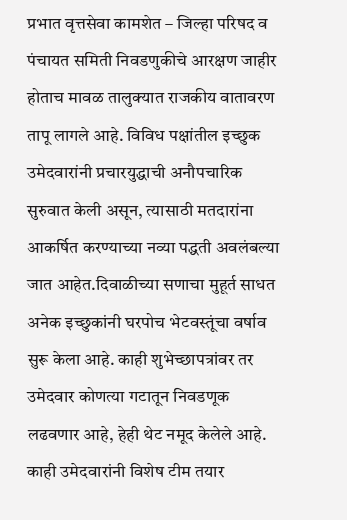प्रभात वृत्तसेवा कामशेत – जिल्हा परिषद व पंचायत समिती निवडणुकीचे आरक्षण जाहीर होताच मावळ तालुक्यात राजकीय वातावरण तापू लागले आहे. विविध पक्षांतील इच्छुक उमेदवारांनी प्रचारयुद्धाची अनौपचारिक सुरुवात केली असून, त्यासाठी मतदारांना आकर्षित करण्याच्या नव्या पद्धती अवलंबल्या जात आहेत.दिवाळीच्या सणाचा मुहूर्त साधत अनेक इच्छुकांनी घरपोच भेटवस्तूंचा वर्षाव सुरू केला आहे. काही शुभेच्छापत्रांवर तर उमेदवार कोणत्या गटातून निवडणूक लढवणार आहे, हेही थेट नमूद केलेले आहे. काही उमेदवारांनी विशेष टीम तयार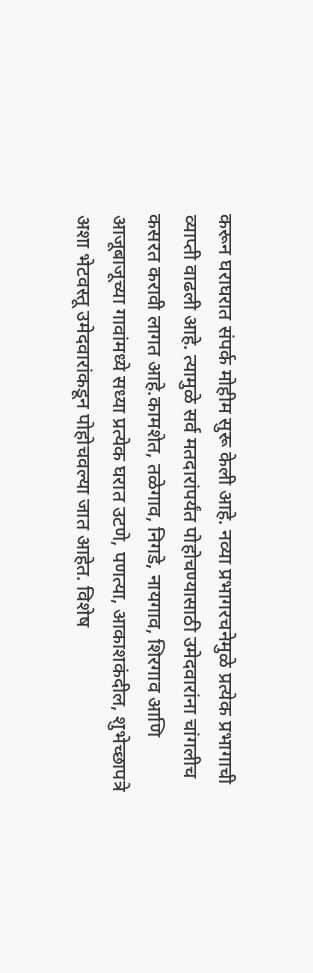करून घराघरात संपर्क मोहीम सुरू केली आहे. नव्या प्रभागरचनेमुळे प्रत्येक प्रभागाची व्याप्ती वाढली आहे. त्यामुळे सर्व मतदारांपर्यंत पोहोचण्यासाठी उमेदवारांना चांगलीच कसरत करावी लागत आहे.कामशेत, तळेगाव, निगडे, नायगाव, शिरगाव आणि आजूबाजूच्या गावांमध्ये सध्या प्रत्येक घरात उटणे, पणत्या, आकाशकंदील, शुभेच्छापत्रे अशा भेटवस्तू उमेदवारांकडून पोहोचवल्या जात आहेत. विशेष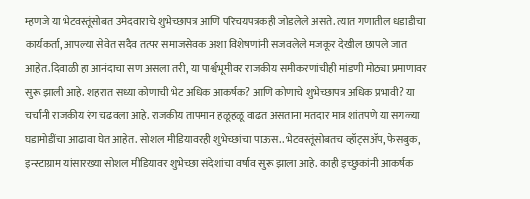म्हणजे या भेटवस्तूंसोबत उमेदवाराचे शुभेच्छापत्र आणि परिचयपत्रकही जोडलेले असते. त्यात गणातील धडाडीचा कार्यकर्ता, आपल्या सेवेत सदैव तत्पर समाजसेवक अशा विशेषणांनी सजवलेले मजकूर देखील छापले जात आहेत.दिवाळी हा आनंदाचा सण असला तरी, या पार्श्वभूमीवर राजकीय समीकरणांचीही मांडणी मोठ्या प्रमाणावर सुरू झाली आहे. शहरात सध्या कोणाची भेट अधिक आकर्षक? आणि कोणाचे शुभेच्छापत्र अधिक प्रभावी? या चर्चांनी राजकीय रंग चढवला आहे. राजकीय तापमान हळूहळू वाढत असताना मतदार मात्र शांतपणे या सगळ्या घडामोडींचा आढावा घेत आहेत. सोशल मीडियावरही शुभेच्छांचा पाऊस.. भेटवस्तूंसोबतच व्हॉट्सॲप, फेसबुक, इन्स्टाग्राम यांसारख्या सोशल मीडियावर शुभेच्छा संदेशांचा वर्षाव सुरू झाला आहे. काही इच्छुकांनी आकर्षक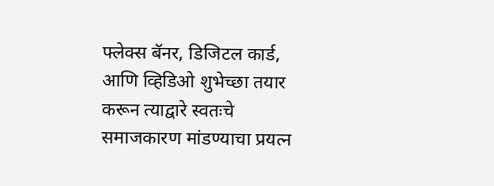फ्लेक्स बॅनर, डिजिटल कार्ड, आणि व्हिडिओ शुभेच्छा तयार करून त्याद्वारे स्वतःचे समाजकारण मांडण्याचा प्रयत्न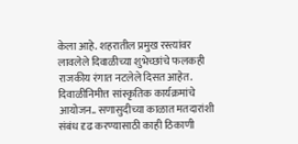केला आहे. शहरातील प्रमुख रस्त्यांवर लावलेले दिवाळीच्या शुभेच्छांचे फलकही राजकीय रंगात नटलेले दिसत आहेत. दिवाळीनिमीत्त सांस्कृतिक कार्यक्रमांचे आयोजन.. सणासुदीच्या काळात मतदारांशी संबंध दृढ करण्यासाठी काही ठिकाणी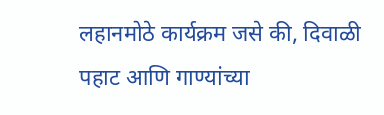लहानमोठे कार्यक्रम जसे की, दिवाळी पहाट आणि गाण्यांच्या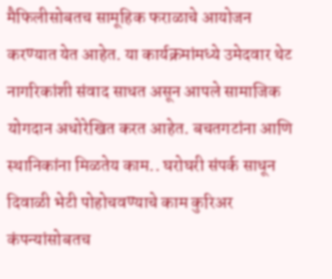मैफिलीसोबतच सामूहिक फराळाचे आयोजन करण्यात येत आहेत. या कार्यक्रमांमध्ये उमेदवार थेट नागरिकांशी संवाद साधत असून आपले सामाजिक योगदान अधोरेखित करत आहेत. बचतगटांना आणि स्थानिकांना मिळतेय काम.. घरोघरी संपर्क साधून दिवाळी भेटी पोहोचवण्याचे काम कुरिअर कंपन्यांसोबतच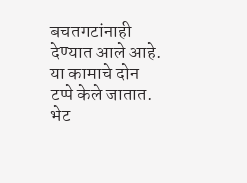बचतगटांनाही देण्यात आले आहे. या कामाचे दोन टप्पे केले जातात. भेट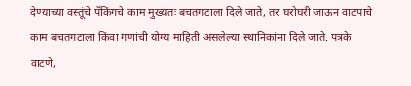देण्याच्या वस्तूंचे पॅकिंगचे काम मुख्यतः बचतगटाला दिले जाते, तर घरोघरी जाऊन वाटपाचे काम बचतगटाला किंवा गणांची योग्य माहिती असलेल्या स्थानिकांना दिले जाते. पत्रके वाटणे,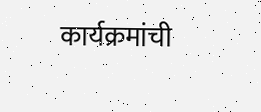कार्यक्रमांची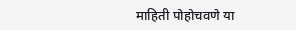माहिती पोहोचवणे या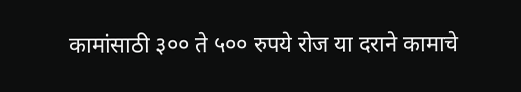कामांसाठी ३०० ते ५०० रुपये रोज या दराने कामाचे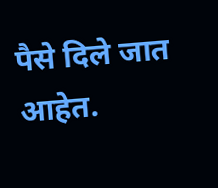पैसे दिले जात आहेत.